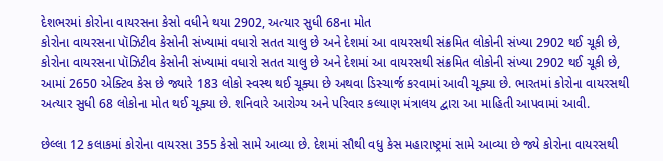દેશભરમાં કોરોના વાયરસના કેસો વધીને થયા 2902, અત્યાર સુધી 68ના મોત
કોરોના વાયરસના પૉઝિટીવ કેસોની સંખ્યામાં વધારો સતત ચાલુ છે અને દેશમાં આ વાયરસથી સંક્રમિત લોકોની સંખ્યા 2902 થઈ ચૂકી છે,
કોરોના વાયરસના પૉઝિટીવ કેસોની સંખ્યામાં વધારો સતત ચાલુ છે અને દેશમાં આ વાયરસથી સંક્રમિત લોકોની સંખ્યા 2902 થઈ ચૂકી છે, આમાં 2650 એક્ટિવ કેસ છે જ્યારે 183 લોકો સ્વસ્થ થઈ ચૂક્યા છે અથવા ડિસ્ચાર્જ કરવામાં આવી ચૂક્યા છે. ભારતમાં કોરોના વાયરસથી અત્યાર સુધી 68 લોકોના મોત થઈ ચૂક્યા છે. શનિવારે આરોગ્ય અને પરિવાર કલ્યાણ મંત્રાલય દ્વારા આ માહિતી આપવામાં આવી.

છેલ્લા 12 કલાકમાં કોરોના વાયરસા 355 કેસો સામે આવ્યા છે. દેશમાં સૌથી વધુ કેસ મહારાષ્ટ્રમાં સામે આવ્યા છે જ્યે કોરોના વાયરસથી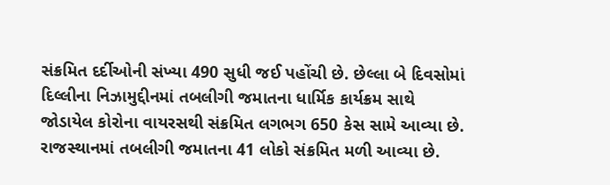સંક્રમિત દર્દીઓની સંખ્યા 490 સુધી જઈ પહોંચી છે. છેલ્લા બે દિવસોમાં દિલ્લીના નિઝામુદ્દીનમાં તબલીગી જમાતના ધાર્મિક કાર્યક્રમ સાથે જોડાયેલ કોરોના વાયરસથી સંક્રમિત લગભગ 650 કેસ સામે આવ્યા છે. રાજસ્થાનમાં તબલીગી જમાતના 41 લોકો સંક્રમિત મળી આવ્યા છે.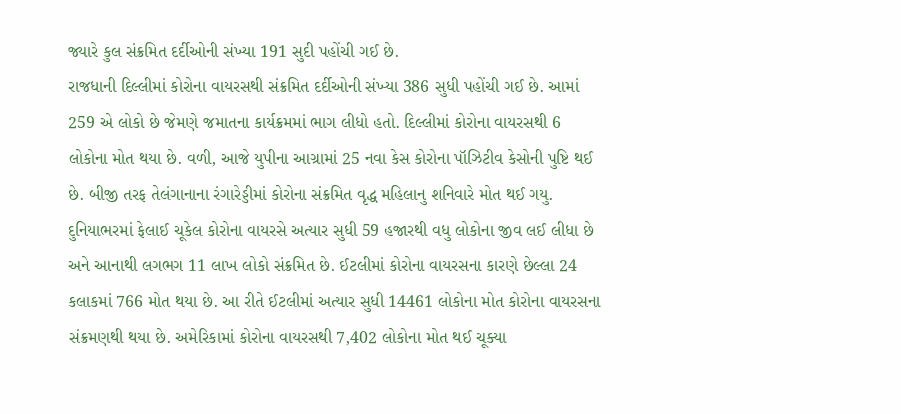જ્યારે કુલ સંક્રમિત દર્દીઓની સંખ્યા 191 સુદી પહોંચી ગઈ છે.
રાજધાની દિલ્લીમાં કોરોના વાયરસથી સંક્રમિત દર્દીઓની સંખ્યા 386 સુધી પહોંચી ગઈ છે. આમાં 259 એ લોકો છે જેમણે જમાતના કાર્યક્રમમાં ભાગ લીધો હતો. દિલ્લીમાં કોરોના વાયરસથી 6 લોકોના મોત થયા છે. વળી, આજે યુપીના આગ્રામાં 25 નવા કેસ કોરોના પૉઝિટીવ કેસોની પુષ્ટિ થઈ છે. બીજી તરફ તેલંગાનાના રંગારેડ્ડીમાં કોરોના સંક્રમિત વૃદ્ધ મહિલાનુ શનિવારે મોત થઈ ગયુ.
દુનિયાભરમાં ફેલાઈ ચૂકેલ કોરોના વાયરસે અત્યાર સુધી 59 હજારથી વધુ લોકોના જીવ લઈ લીધા છે અને આનાથી લગભગ 11 લાખ લોકો સંક્રમિત છે. ઈટલીમાં કોરોના વાયરસના કારણે છેલ્લા 24 કલાકમાં 766 મોત થયા છે. આ રીતે ઈટલીમાં અત્યાર સુધી 14461 લોકોના મોત કોરોના વાયરસના સંક્રમણથી થયા છે. અમેરિકામાં કોરોના વાયરસથી 7,402 લોકોના મોત થઈ ચૂક્યા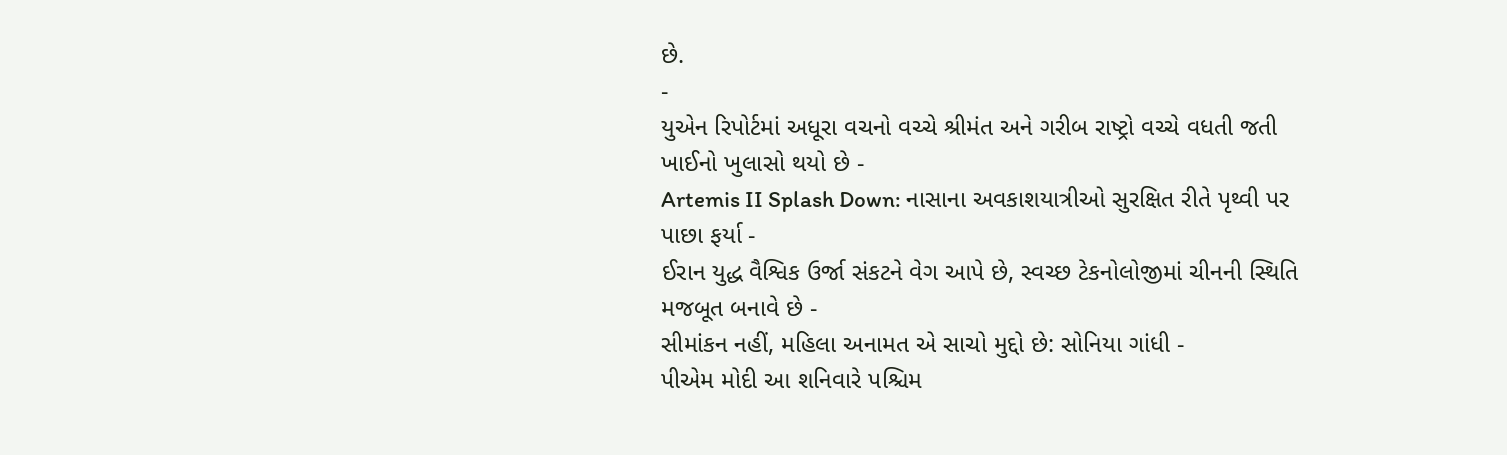છે.
-
યુએન રિપોર્ટમાં અધૂરા વચનો વચ્ચે શ્રીમંત અને ગરીબ રાષ્ટ્રો વચ્ચે વધતી જતી ખાઈનો ખુલાસો થયો છે -
Artemis II Splash Down: નાસાના અવકાશયાત્રીઓ સુરક્ષિત રીતે પૃથ્વી પર પાછા ફર્યા -
ઈરાન યુદ્ધ વૈશ્વિક ઉર્જા સંકટને વેગ આપે છે, સ્વચ્છ ટેકનોલોજીમાં ચીનની સ્થિતિ મજબૂત બનાવે છે -
સીમાંકન નહીં, મહિલા અનામત એ સાચો મુદ્દો છે: સોનિયા ગાંધી -
પીએમ મોદી આ શનિવારે પશ્ચિમ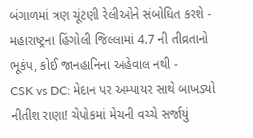બંગાળમાં ત્રણ ચૂંટણી રેલીઓને સંબોધિત કરશે -
મહારાષ્ટ્રના હિંગોલી જિલ્લામાં 4.7 ની તીવ્રતાનો ભૂકંપ, કોઈ જાનહાનિના અહેવાલ નથી -
CSK vs DC: મેદાન પર અમ્પાયર સાથે બાખડ્યો નીતીશ રાણા! ચેપોકમાં મેચની વચ્ચે સર્જાયું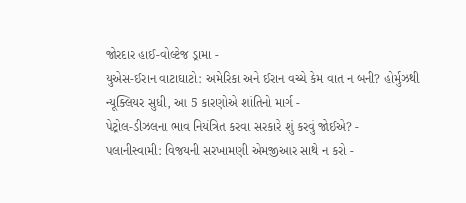જોરદાર હાઈ-વોલ્ટેજ ડ્રામા -
યુએસ-ઈરાન વાટાઘાટો: અમેરિકા અને ઈરાન વચ્ચે કેમ વાત ન બની? હોર્મુઝથી ન્યૂક્લિયર સુધી, આ 5 કારણોએ શાંતિનો માર્ગ -
પેટ્રોલ-ડીઝલના ભાવ નિયંત્રિત કરવા સરકારે શું કરવું જોઈએ? -
પલાનીસ્વામી: વિજયની સરખામણી એમજીઆર સાથે ન કરો -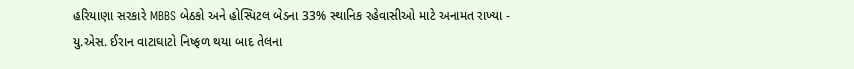હરિયાણા સરકારે MBBS બેઠકો અને હોસ્પિટલ બેડના 33% સ્થાનિક રહેવાસીઓ માટે અનામત રાખ્યા -
યુ.એસ. ઈરાન વાટાઘાટો નિષ્ફળ થયા બાદ તેલના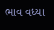ભાવ વધ્યા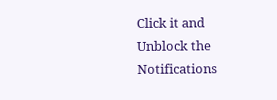Click it and Unblock the Notifications